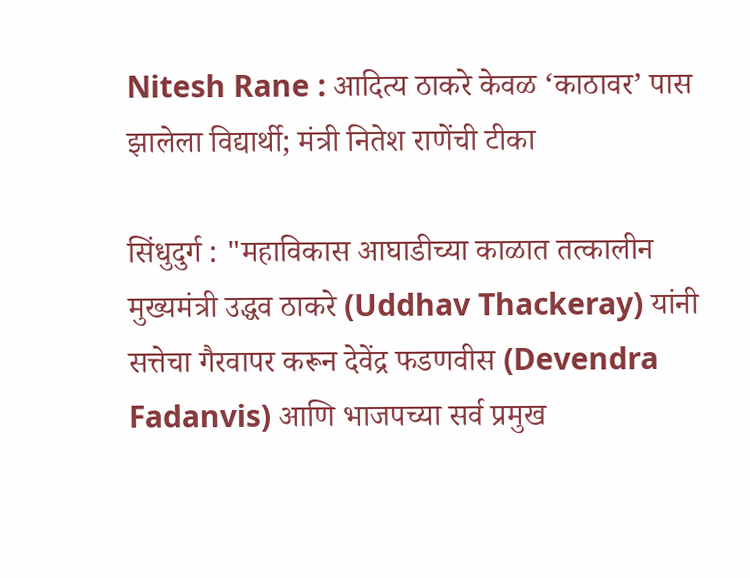Nitesh Rane : आदित्य ठाकरे केवळ ‘काठावर’ पास झालेला विद्यार्थी; मंत्री नितेश राणेंची टीका

सिंधुदुर्ग : "महाविकास आघाडीच्या काळात तत्कालीन मुख्यमंत्री उद्धव ठाकरे (Uddhav Thackeray) यांनी सत्तेचा गैरवापर करून देवेंद्र फडणवीस (Devendra Fadanvis) आणि भाजपच्या सर्व प्रमुख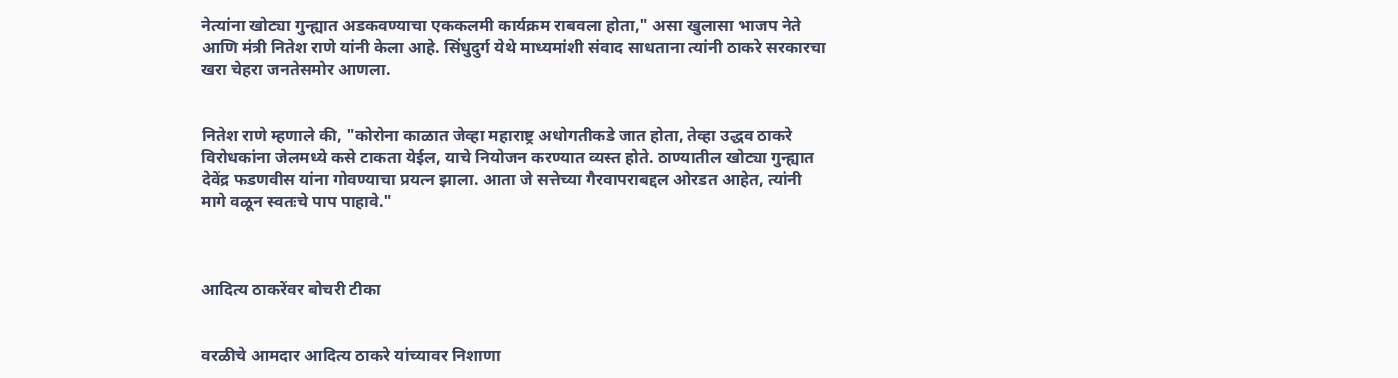नेत्यांना खोट्या गुन्ह्यात अडकवण्याचा एककलमी कार्यक्रम राबवला होता," असा खुलासा भाजप नेते आणि मंत्री नितेश राणे यांनी केला आहे. सिंधुदुर्ग येथे माध्यमांशी संवाद साधताना त्यांनी ठाकरे सरकारचा खरा चेहरा जनतेसमोर आणला.


नितेश राणे म्हणाले की, "कोरोना काळात जेव्हा महाराष्ट्र अधोगतीकडे जात होता, तेव्हा उद्धव ठाकरे विरोधकांना जेलमध्ये कसे टाकता येईल, याचे नियोजन करण्यात व्यस्त होते. ठाण्यातील खोट्या गुन्ह्यात देवेंद्र फडणवीस यांना गोवण्याचा प्रयत्न झाला. आता जे सत्तेच्या गैरवापराबद्दल ओरडत आहेत, त्यांनी मागे वळून स्वतःचे पाप पाहावे."



आदित्य ठाकरेंवर बोचरी टीका


वरळीचे आमदार आदित्य ठाकरे यांच्यावर निशाणा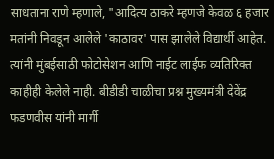साधताना राणे म्हणाले, "आदित्य ठाकरे म्हणजे केवळ ६ हजार मतांनी निवडून आलेले 'काठावर' पास झालेले विद्यार्थी आहेत. त्यांनी मुंबईसाठी फोटोसेशन आणि नाईट लाईफ व्यतिरिक्त काहीही केलेले नाही. बीडीडी चाळीचा प्रश्न मुख्यमंत्री देवेंद्र फडणवीस यांनी मार्गी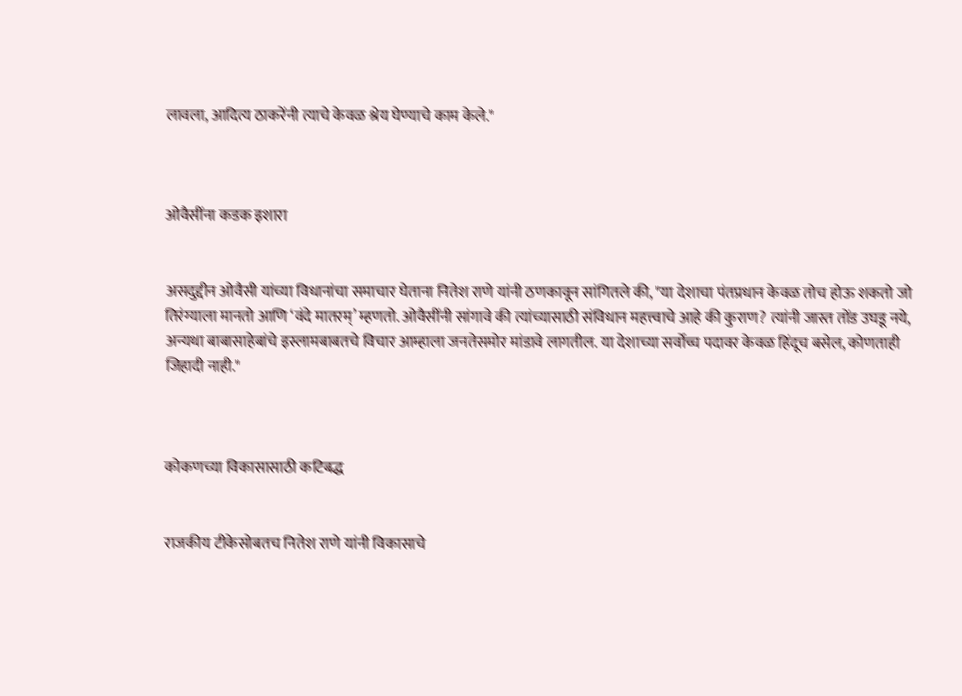लावला, आदित्य ठाकरेंनी त्याचे केवळ श्रेय घेण्याचे काम केले."



ओवैसींना कडक इशारा


असदुद्दीन ओवैसी यांच्या विधानांचा समाचार घेताना नितेश राणे यांनी ठणकावून सांगितले की, "या देशाचा पंतप्रधान केवळ तोच होऊ शकतो जो तिरंग्याला मानतो आणि ‘वंदे मातरम्’ म्हणतो. ओवैसींनी सांगावे की त्यांच्यासाठी संविधान महत्त्वाचे आहे की कुराण? त्यांनी जास्त तोंड उघडू नये, अन्यथा बाबासाहेबांचे इस्लामबाबतचे विचार आम्हाला जनतेसमोर मांडावे लागतील. या देशाच्या सर्वोच्च पदावर केवळ हिंदूच बसेल, कोणताही जिहादी नाही."



कोकणच्या विकासासाठी कटिबद्ध


राजकीय टीकेसोबतच नितेश राणे यांनी विकासाचे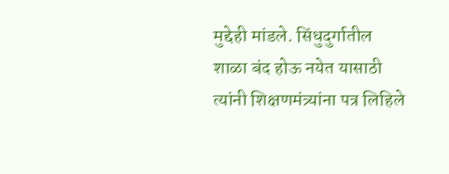मुद्देही मांडले. सिंधुदुर्गातील शाळा बंद होऊ नयेत यासाठी त्यांनी शिक्षणमंत्र्यांना पत्र लिहिले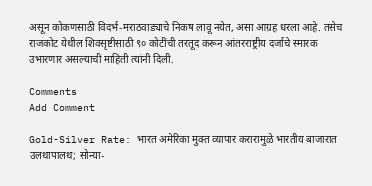असून कोकणसाठी विदर्भ-मराठवाड्याचे निकष लावू नयेत, असा आग्रह धरला आहे. तसेच राजकोट येथील शिवसृष्टीसाठी ९० कोटींची तरतूद करून आंतरराष्ट्रीय दर्जाचे स्मारक उभारणार असल्याची माहिती त्यांनी दिली.

Comments
Add Comment

Gold-Silver Rate: भारत अमेरिका मुक्त व्यापार करारामुळे भारतीय बाजारात उलथापालथ; सोन्या-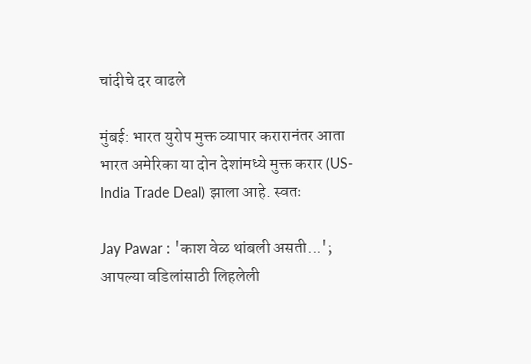चांदीचे दर वाढले

मुंबई: भारत युरोप मुक्त व्यापार करारानंतर आता भारत अमेरिका या दोन देशांमध्ये मुक्त करार (US-India Trade Deal) झाला आहे. स्वतः

Jay Pawar : 'काश वेळ थांबली असती...'; आपल्या वडिलांसाठी लिहलेली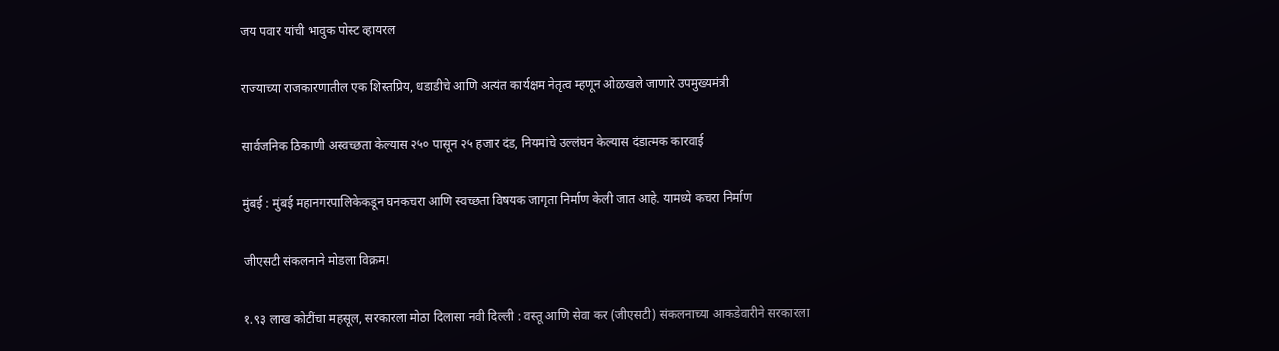जय पवार यांची भावुक पोस्ट व्हायरल

राज्याच्या राजकारणातील एक शिस्तप्रिय, धडाडीचे आणि अत्यंत कार्यक्षम नेतृत्व म्हणून ओळखले जाणारे उपमुख्यमंत्री

सार्वजनिक ठिकाणी अस्वच्छता केल्यास २५० पासून २५ हजार दंड, नियमांचे उल्लंघन केल्यास दंडात्मक कारवाई

मुंबई : मुंबई महानगरपालिकेकडून घनकचरा आणि स्वच्छता विषयक जागृता निर्माण केली जात आहे. यामध्ये कचरा निर्माण

जीएसटी संकलनाने मोडला विक्रम!

१.९३ लाख कोटींचा महसूल, सरकारला मोठा दिलासा नवी दिल्ली : वस्तू आणि सेवा कर (जीएसटी) संकलनाच्या आकडेवारीने सरकारला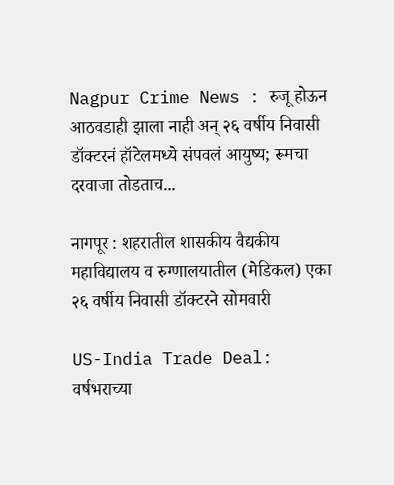Nagpur Crime News : रुजू होऊन आठवडाही झाला नाही अन् २६ वर्षीय निवासी डॉक्टरनं हॉटेलमध्ये संपवलं आयुष्य; रूमचा दरवाजा तोडताच...

नागपूर : शहरातील शासकीय वैद्यकीय महाविद्यालय व रुग्णालयातील (मेडिकल) एका २६ वर्षीय निवासी डॉक्टरने सोमवारी

US-India Trade Deal: वर्षभराच्या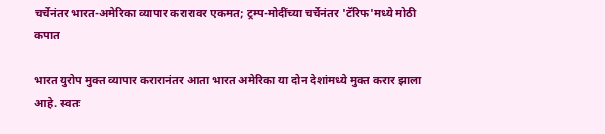चर्चेनंतर भारत-अमेरिका व्यापार करारावर एकमत; ट्रम्प-मोदींच्या चर्चेनंतर 'टॅरिफ'मध्ये मोठी कपात

भारत युरोप मुक्त व्यापार करारानंतर आता भारत अमेरिका या दोन देशांमध्ये मुक्त करार झाला आहे. स्वतः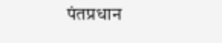पंतप्रधान